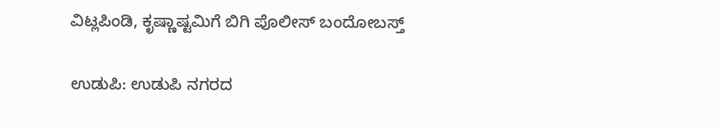ವಿಟ್ಲಪಿಂಡಿ, ಕೃಷ್ಣಾಷ್ಟಮಿಗೆ ಬಿಗಿ ಪೊಲೀಸ್ ಬಂದೋಬಸ್ತ್

ಉಡುಪಿ: ಉಡುಪಿ ನಗರದ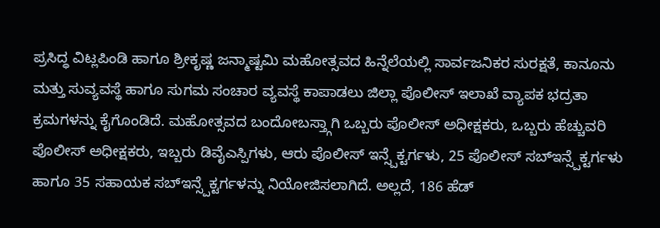ಪ್ರಸಿದ್ಧ ವಿಟ್ಲಪಿಂಡಿ ಹಾಗೂ ಶ್ರೀಕೃಷ್ಣ ಜನ್ಮಾಷ್ಟಮಿ ಮಹೋತ್ಸವದ ಹಿನ್ನೆಲೆಯಲ್ಲಿ ಸಾರ್ವಜನಿಕರ ಸುರಕ್ಷತೆ, ಕಾನೂನು ಮತ್ತು ಸುವ್ಯವಸ್ಥೆ ಹಾಗೂ ಸುಗಮ ಸಂಚಾರ ವ್ಯವಸ್ಥೆ ಕಾಪಾಡಲು ಜಿಲ್ಲಾ ಪೊಲೀಸ್ ಇಲಾಖೆ ವ್ಯಾಪಕ ಭದ್ರತಾ ಕ್ರಮಗಳನ್ನು ಕೈಗೊಂಡಿದೆ. ಮಹೋತ್ಸವದ ಬಂದೋಬಸ್ತ್ಗಾಗಿ ಒಬ್ಬರು ಪೊಲೀಸ್ ಅಧೀಕ್ಷಕರು, ಒಬ್ಬರು ಹೆಚ್ಚುವರಿ ಪೊಲೀಸ್ ಅಧೀಕ್ಷಕರು, ಇಬ್ಬರು ಡಿವೈಎಸ್ಪಿಗಳು, ಆರು ಪೊಲೀಸ್ ಇನ್ಸ್ಪೆಕ್ಟರ್ಗಳು, 25 ಪೊಲೀಸ್ ಸಬ್ಇನ್ಸ್ಪೆಕ್ಟರ್ಗಳು ಹಾಗೂ 35 ಸಹಾಯಕ ಸಬ್ಇನ್ಸ್ಪೆಕ್ಟರ್ಗಳನ್ನು ನಿಯೋಜಿಸಲಾಗಿದೆ. ಅಲ್ಲದೆ, 186 ಹೆಡ್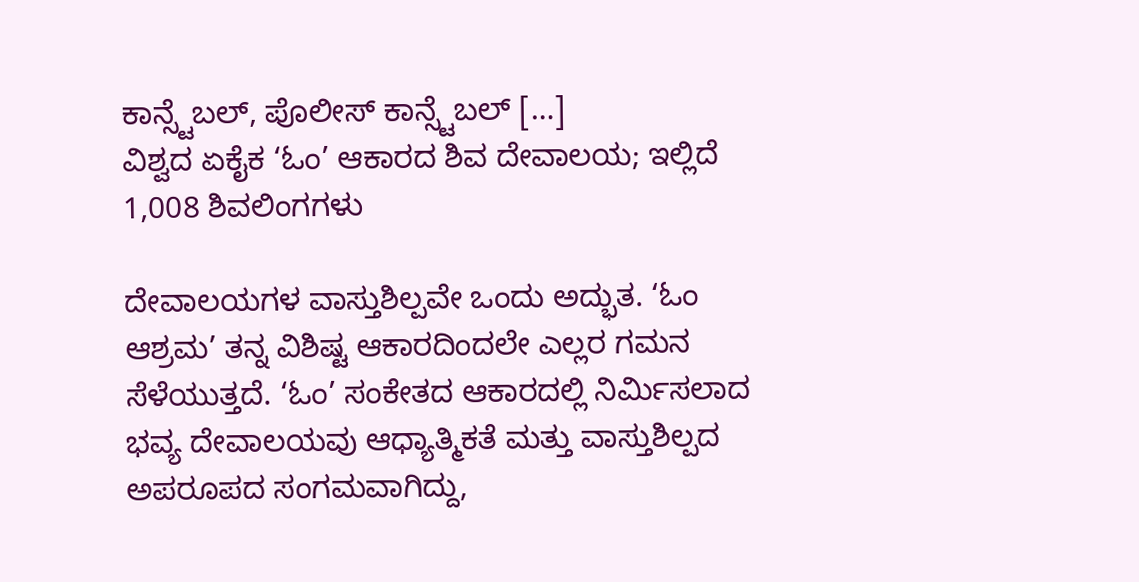ಕಾನ್ಸ್ಟೆಬಲ್, ಪೊಲೀಸ್ ಕಾನ್ಸ್ಟೆಬಲ್ […]
ವಿಶ್ವದ ಏಕೈಕ ‘ಓಂ’ ಆಕಾರದ ಶಿವ ದೇವಾಲಯ; ಇಲ್ಲಿದೆ 1,008 ಶಿವಲಿಂಗಗಳು

ದೇವಾಲಯಗಳ ವಾಸ್ತುಶಿಲ್ಪವೇ ಒಂದು ಅದ್ಭುತ. ‘ಓಂ ಆಶ್ರಮ’ ತನ್ನ ವಿಶಿಷ್ಟ ಆಕಾರದಿಂದಲೇ ಎಲ್ಲರ ಗಮನ ಸೆಳೆಯುತ್ತದೆ. ‘ಓಂ’ ಸಂಕೇತದ ಆಕಾರದಲ್ಲಿ ನಿರ್ಮಿಸಲಾದ ಭವ್ಯ ದೇವಾಲಯವು ಆಧ್ಯಾತ್ಮಿಕತೆ ಮತ್ತು ವಾಸ್ತುಶಿಲ್ಪದ ಅಪರೂಪದ ಸಂಗಮವಾಗಿದ್ದು,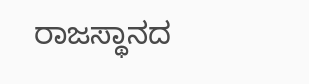ರಾಜಸ್ಥಾನದ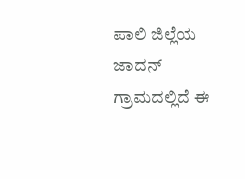ಪಾಲಿ ಜಿಲ್ಲೆಯ ಜಾದನ್ ಗ್ರಾಮದಲ್ಲಿದೆ ಈ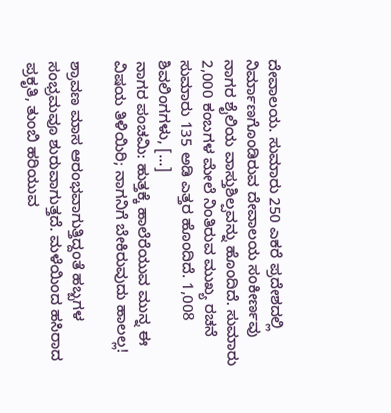ದೇವಾಲಯ. ಸುಮಾರು 250 ಎಕರೆ ಪ್ರದೇಶದಲ್ಲಿ ನಿರ್ಮಾಣಗೊಂಡಿರುವ ದೇವಾಲಯ ಸಂಕೀರ್ಣವು ನಾಗರ ಶೈಲಿಯ ವಾಸ್ತುಶಿಲ್ಪವನ್ನು ಹೊಂದಿದೆ. ಸುಮಾರು 2,000 ಕಂಬಗಳ ಮೇಲೆ ನಿಂತಿರುವ ಮುಖ್ಯ ರಚನೆ ಸುಮಾರು 135 ಅಡಿ ಎತ್ತರ ಹೊಂದಿದೆ. 1,008 ಶಿವಲಿಂಗಗಳು, […]
ನಾಗರ ಪಂಚಮಿ: ಹುತ್ತಕ್ಕೆ ಹಾಲೆರೆಯುವ ಮುನ್ನ ಈ ವಿಷಯ ತಿಳಿಯಿರಿ; ನಾಗನಿಗೆ ಬೇಕಿರುವುದು ಹಾಲಲ್ಲ!

ಶ್ರಾವಣ ಮಾಸ ಆರಂಭವಾಗುತ್ತಿದ್ದಂತೆ ಹಬ್ಬಗಳ ಸಂಭ್ರಮವೂ ಶುರುವಾಗುತ್ತದೆ. ಮಳೆಯಿಂದ ಹಸಿರಾದ ಪ್ರಕೃತಿ, ತುಂಬಿ ಹರಿಯುವ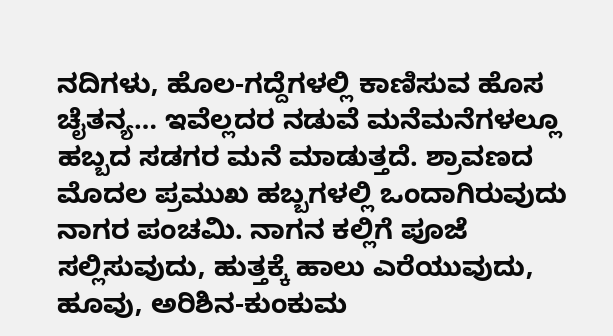ನದಿಗಳು, ಹೊಲ-ಗದ್ದೆಗಳಲ್ಲಿ ಕಾಣಿಸುವ ಹೊಸ ಚೈತನ್ಯ… ಇವೆಲ್ಲದರ ನಡುವೆ ಮನೆಮನೆಗಳಲ್ಲೂ ಹಬ್ಬದ ಸಡಗರ ಮನೆ ಮಾಡುತ್ತದೆ. ಶ್ರಾವಣದ ಮೊದಲ ಪ್ರಮುಖ ಹಬ್ಬಗಳಲ್ಲಿ ಒಂದಾಗಿರುವುದು ನಾಗರ ಪಂಚಮಿ. ನಾಗನ ಕಲ್ಲಿಗೆ ಪೂಜೆ ಸಲ್ಲಿಸುವುದು, ಹುತ್ತಕ್ಕೆ ಹಾಲು ಎರೆಯುವುದು, ಹೂವು, ಅರಿಶಿನ-ಕುಂಕುಮ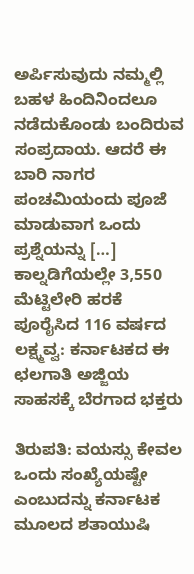ಅರ್ಪಿಸುವುದು ನಮ್ಮಲ್ಲಿ ಬಹಳ ಹಿಂದಿನಿಂದಲೂ ನಡೆದುಕೊಂಡು ಬಂದಿರುವ ಸಂಪ್ರದಾಯ. ಆದರೆ ಈ ಬಾರಿ ನಾಗರ ಪಂಚಮಿಯಂದು ಪೂಜೆ ಮಾಡುವಾಗ ಒಂದು ಪ್ರಶ್ನೆಯನ್ನು […]
ಕಾಲ್ನಡಿಗೆಯಲ್ಲೇ 3,550 ಮೆಟ್ಟಿಲೇರಿ ಹರಕೆ ಪೂರೈಸಿದ 116 ವರ್ಷದ ಲಕ್ಷ್ಮವ್ವ: ಕರ್ನಾಟಕದ ಈ ಛಲಗಾತಿ ಅಜ್ಜಿಯ ಸಾಹಸಕ್ಕೆ ಬೆರಗಾದ ಭಕ್ತರು

ತಿರುಪತಿ: ವಯಸ್ಸು ಕೇವಲ ಒಂದು ಸಂಖ್ಯೆಯಷ್ಟೇ ಎಂಬುದನ್ನು ಕರ್ನಾಟಕ ಮೂಲದ ಶತಾಯುಷಿ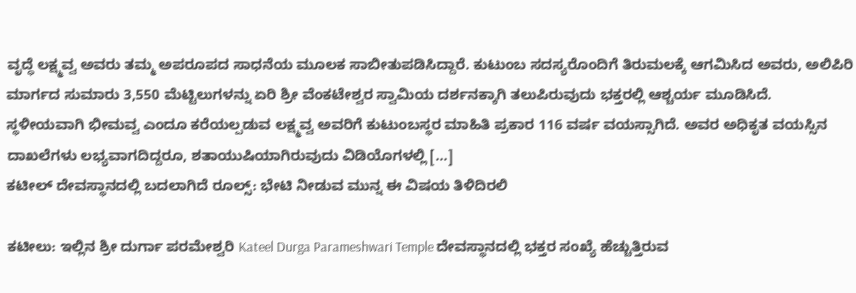ವೃದ್ಧೆ ಲಕ್ಷ್ಮವ್ವ ಅವರು ತಮ್ಮ ಅಪರೂಪದ ಸಾಧನೆಯ ಮೂಲಕ ಸಾಬೀತುಪಡಿಸಿದ್ದಾರೆ. ಕುಟುಂಬ ಸದಸ್ಯರೊಂದಿಗೆ ತಿರುಮಲಕ್ಕೆ ಆಗಮಿಸಿದ ಅವರು, ಅಲಿಪಿರಿ ಮಾರ್ಗದ ಸುಮಾರು 3,550 ಮೆಟ್ಟಿಲುಗಳನ್ನು ಏರಿ ಶ್ರೀ ವೆಂಕಟೇಶ್ವರ ಸ್ವಾಮಿಯ ದರ್ಶನಕ್ಕಾಗಿ ತಲುಪಿರುವುದು ಭಕ್ತರಲ್ಲಿ ಆಶ್ಚರ್ಯ ಮೂಡಿಸಿದೆ. ಸ್ಥಳೀಯವಾಗಿ ಭೀಮವ್ವ ಎಂದೂ ಕರೆಯಲ್ಪಡುವ ಲಕ್ಷ್ಮವ್ವ ಅವರಿಗೆ ಕುಟುಂಬಸ್ಥರ ಮಾಹಿತಿ ಪ್ರಕಾರ 116 ವರ್ಷ ವಯಸ್ಸಾಗಿದೆ. ಅವರ ಅಧಿಕೃತ ವಯಸ್ಸಿನ ದಾಖಲೆಗಳು ಲಭ್ಯವಾಗದಿದ್ದರೂ, ಶತಾಯುಷಿಯಾಗಿರುವುದು ವಿಡಿಯೊಗಳಲ್ಲಿ […]
ಕಟೀಲ್ ದೇವಸ್ಥಾನದಲ್ಲಿ ಬದಲಾಗಿದೆ ರೂಲ್ಸ್: ಭೇಟಿ ನೀಡುವ ಮುನ್ನ ಈ ವಿಷಯ ತಿಳಿದಿರಲಿ

ಕಟೀಲು: ಇಲ್ಲಿನ ಶ್ರೀ ದುರ್ಗಾ ಪರಮೇಶ್ವರಿ Kateel Durga Parameshwari Temple ದೇವಸ್ಥಾನದಲ್ಲಿ ಭಕ್ತರ ಸಂಖ್ಯೆ ಹೆಚ್ಚುತ್ತಿರುವ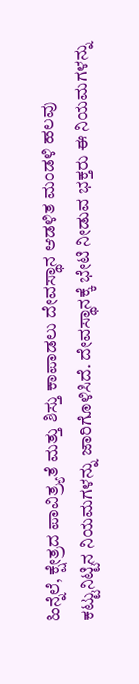ಹಿನ್ನೆಲೆ, ಕ್ಷೇತ್ರದ ಪಾವಿತ್ರ್ಯತೆ ಮತ್ತು ಶಿಸ್ತು ಕಾಪಾಡಲು ದೇವಸ್ಥಾನ ಆಡಳಿತ ಮಂಡಳಿ ಹಲವು ಕಟ್ಟುನಿಟ್ಟಿನ ನಿಯಮಗಳನ್ನು ಜಾರಿಗೊಳಿಸಿದೆ. ದೇವಸ್ಥಾನಕ್ಕೆ ಭೇಟಿ ನೀಡುವ ಭಕ್ತರು ಈ ನಿಯಮಗಳನ್ನು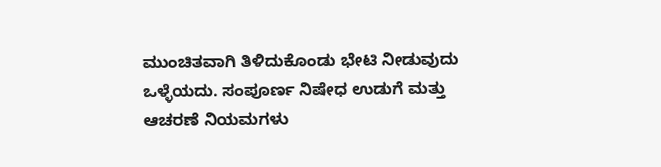ಮುಂಚಿತವಾಗಿ ತಿಳಿದುಕೊಂಡು ಭೇಟಿ ನೀಡುವುದು ಒಳ್ಳೆಯದು. ಸಂಪೂರ್ಣ ನಿಷೇಧ ಉಡುಗೆ ಮತ್ತು ಆಚರಣೆ ನಿಯಮಗಳು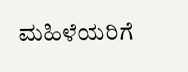ಮಹಿಳೆಯರಿಗೆ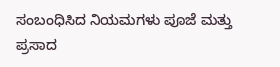ಸಂಬಂಧಿಸಿದ ನಿಯಮಗಳು ಪೂಜೆ ಮತ್ತು ಪ್ರಸಾದ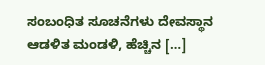ಸಂಬಂಧಿತ ಸೂಚನೆಗಳು ದೇವಸ್ಥಾನ ಆಡಳಿತ ಮಂಡಳಿ, ಹೆಚ್ಚಿನ […]